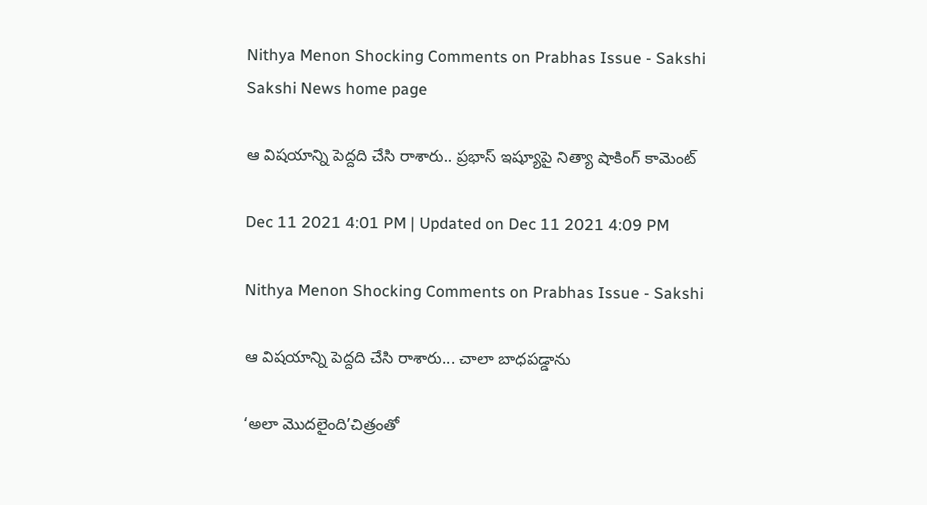Nithya Menon Shocking Comments on Prabhas Issue - Sakshi
Sakshi News home page

ఆ విషయాన్ని పెద్దది చేసి రాశారు.. ప్రభాస్‌ ఇష్యూపై నిత్యా షాకింగ్‌ కామెంట్‌

Dec 11 2021 4:01 PM | Updated on Dec 11 2021 4:09 PM

Nithya Menon Shocking Comments on Prabhas Issue - Sakshi

ఆ విషయాన్ని పెద్దది చేసి రాశారు... చాలా బాధపడ్డాను

‘అలా మొదలైంది’చిత్రంతో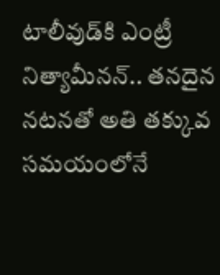టాలీవుడ్‌కి ఎంట్రీ నిత్యామీనన్‌.. తనదైన నటనతో అతి తక్కువ సమయంలోనే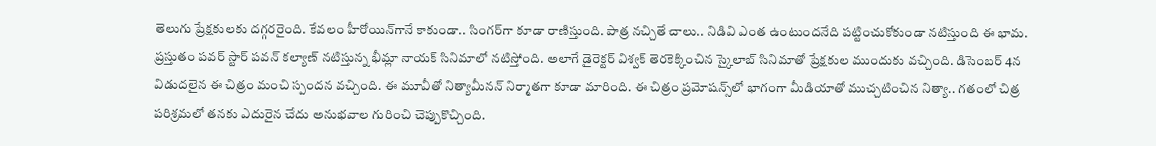తెలుగు ప్రేక్షకులకు దగ్గరరైంది. కేవలం హీరోయిన్‌గానే కాకుండా.. సింగర్‌గా కూడా రాణిస్తుంది. పాత్ర నచ్చితే చాలు.. నిడివి ఎంత ఉంటుందనేది పట్టించుకోకుండా నటిస్తుంది ఈ భామ. ప్రస్తుతం పవర్ స్టార్ పవన్ కల్యాణ్‌ నటిస్తున్న భీమ్లా నాయక్ సినిమాలో నటిస్తోంది. అలాగే డైరెక్టర్ విశ్వక్ తెరకెక్కించిన స్కైలాబ్ సినిమాతో ప్రేక్షకుల ముందుకు వచ్చింది. డిసెంబర్‌ 4న విడుదలైన ఈ చిత్రం మంచి స్పందన వచ్చింది. ఈ మూవీతో నిత్యామీనన్‌ నిర్మాతగా కూడా మారింది. ఈ చిత్రం ప్రమోషన్స్‌లో భాగంగా మీడియాతో ముచ్చటించిన నిత్యా.. గతంలో చిత్ర పరిశ్రమలో తనకు ఎదురైన చేదు అనుభవాల గురించి చెప్పుకొచ్చింది.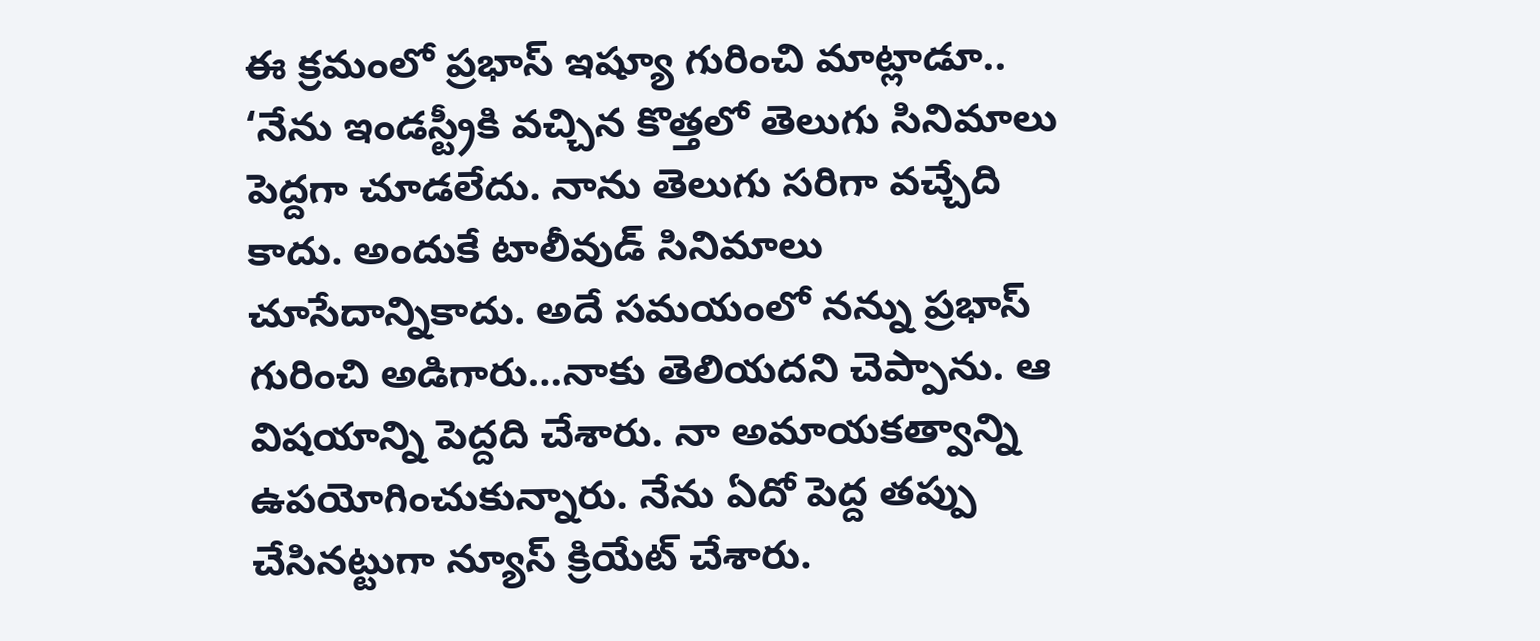ఈ క్రమంలో ప్రభాస్‌ ఇష్యూ గురించి మాట్లాడూ.. ‘నేను ఇండస్ట్రీకి వచ్చిన కొత్తలో తెలుగు సినిమాలు పెద్దగా చూడలేదు. నాను తెలుగు సరిగా వచ్చేది కాదు. అందుకే టాలీవుడ్‌ సినిమాలు చూసేదాన్నికాదు. అదే సమయంలో నన్ను ప్రభాస్ గురించి అడిగారు…నాకు తెలియదని చెప్పాను. ఆ విషయాన్ని పెద్దది చేశారు. నా అమాయకత్వాన్ని ఉపయోగించుకున్నారు. నేను ఏదో పెద్ద తప్పు చేసినట్టుగా న్యూస్ క్రియేట్ చేశారు.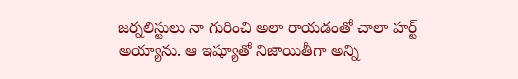జర్నలిస్టులు నా గురించి అలా రాయడంతో చాలా హర్ట్‌ అయ్యాను. ఆ ఇష్యూతో నిజాయితీగా అన్ని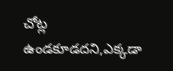చోట్ల ఉండకూడదని,ఎక్కడా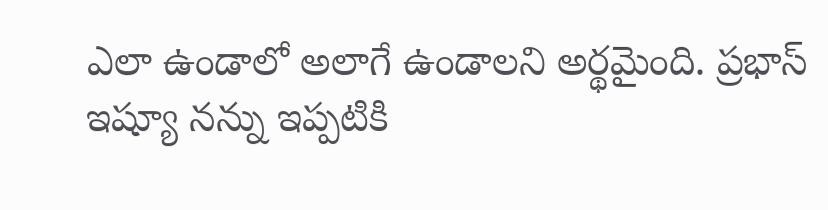ఎలా ఉండాలో అలాగే ఉండాలని అర్థమైంది. ప్రభాస్‌ ఇష్యూ నన్ను ఇప్పటికి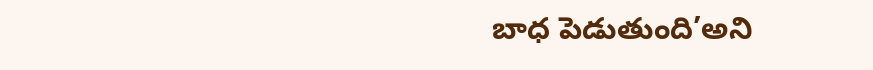బాధ పెడుతుంది’అని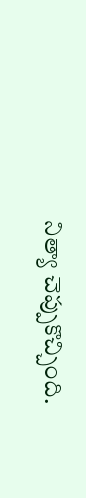నిత్యా చెప్పుకొచ్చింది.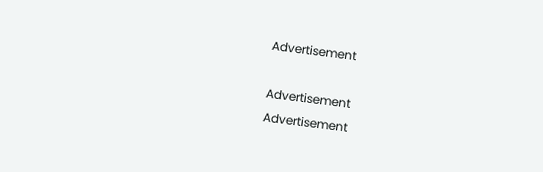Advertisement

Advertisement
Advertisement